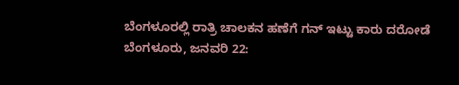ಬೆಂಗಳೂರಲ್ಲಿ ರಾತ್ರಿ ಚಾಲಕನ ಹಣೆಗೆ ಗನ್ ಇಟ್ಟು ಕಾರು ದರೋಡೆ
ಬೆಂಗಳೂರು, ಜನವರಿ 22: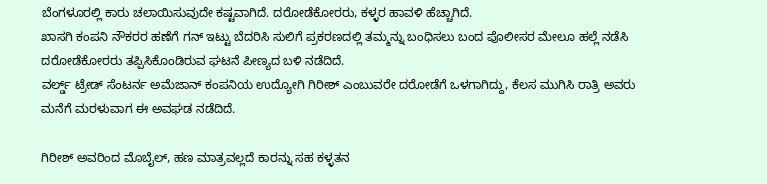ಬೆಂಗಳೂರಲ್ಲಿ ಕಾರು ಚಲಾಯಿಸುವುದೇ ಕಷ್ಟವಾಗಿದೆ. ದರೋಡೆಕೋರರು, ಕಳ್ಳರ ಹಾವಳಿ ಹೆಚ್ಚಾಗಿದೆ.
ಖಾಸಗಿ ಕಂಪನಿ ನೌಕರರ ಹಣೆಗೆ ಗನ್ ಇಟ್ಟು ಬೆದರಿಸಿ ಸುಲಿಗೆ ಪ್ರಕರಣದಲ್ಲಿ ತಮ್ಮನ್ನು ಬಂಧಿಸಲು ಬಂದ ಪೊಲೀಸರ ಮೇಲೂ ಹಲ್ಲೆ ನಡೆಸಿ ದರೋಡೆಕೋರರು ತಪ್ಪಿಸಿಕೊಂಡಿರುವ ಘಟನೆ ಪೀಣ್ಯದ ಬಳಿ ನಡೆದಿದೆ.
ವರ್ಲ್ಡ್ ಟ್ರೇಡ್ ಸೆಂಟರ್ನ ಅಮೆಜಾನ್ ಕಂಪನಿಯ ಉದ್ಯೋಗಿ ಗಿರೀಶ್ ಎಂಬುವರೇ ದರೋಡೆಗೆ ಒಳಗಾಗಿದ್ದು, ಕೆಲಸ ಮುಗಿಸಿ ರಾತ್ರಿ ಅವರು ಮನೆಗೆ ಮರಳುವಾಗ ಈ ಅವಘಡ ನಡೆದಿದೆ.

ಗಿರೀಶ್ ಅವರಿಂದ ಮೊಬೈಲ್, ಹಣ ಮಾತ್ರವಲ್ಲದೆ ಕಾರನ್ನು ಸಹ ಕಳ್ಳತನ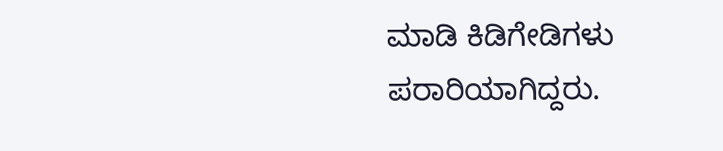ಮಾಡಿ ಕಿಡಿಗೇಡಿಗಳು ಪರಾರಿಯಾಗಿದ್ದರು.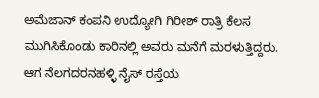ಅಮೆಜಾನ್ ಕಂಪನಿ ಉದ್ಯೋಗಿ ಗಿರೀಶ್ ರಾತ್ರಿ ಕೆಲಸ ಮುಗಿಸಿಕೊಂಡು ಕಾರಿನಲ್ಲಿ ಅವರು ಮನೆಗೆ ಮರಳುತ್ತಿದ್ದರು. ಆಗ ನೆಲಗದರನಹಳ್ಳಿ ನೈಸ್ ರಸ್ತೆಯ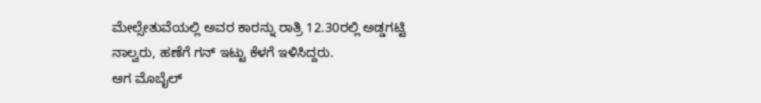ಮೇಲ್ಸೇತುವೆಯಲ್ಲಿ ಅವರ ಕಾರನ್ನು ರಾತ್ರಿ 12.30ರಲ್ಲಿ ಅಡ್ಡಗಟ್ಟಿ ನಾಲ್ವರು, ಹಣೆಗೆ ಗನ್ ಇಟ್ಟು ಕೆಳಗೆ ಇಳಿಸಿದ್ದರು.
ಆಗ ಮೊಬೈಲ್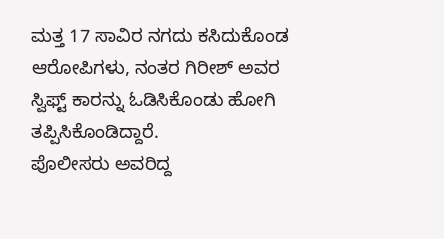ಮತ್ತ 17 ಸಾವಿರ ನಗದು ಕಸಿದುಕೊಂಡ ಆರೋಪಿಗಳು, ನಂತರ ಗಿರೀಶ್ ಅವರ ಸ್ವಿಫ್ಟ್ ಕಾರನ್ನು ಓಡಿಸಿಕೊಂಡು ಹೋಗಿ ತಪ್ಪಿಸಿಕೊಂಡಿದ್ದಾರೆ.
ಪೊಲೀಸರು ಅವರಿದ್ದ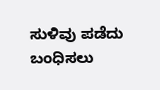ಸುಳಿವು ಪಡೆದು ಬಂಧಿಸಲು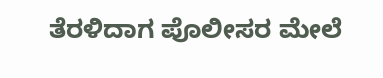ತೆರಳಿದಾಗ ಪೊಲೀಸರ ಮೇಲೆ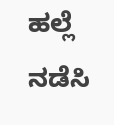ಹಲ್ಲೆ ನಡೆಸಿ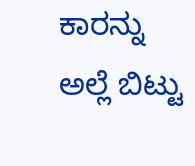ಕಾರನ್ನು ಅಲ್ಲೆ ಬಿಟ್ಟು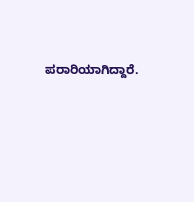ಪರಾರಿಯಾಗಿದ್ದಾರೆ.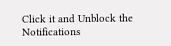Click it and Unblock the Notifications